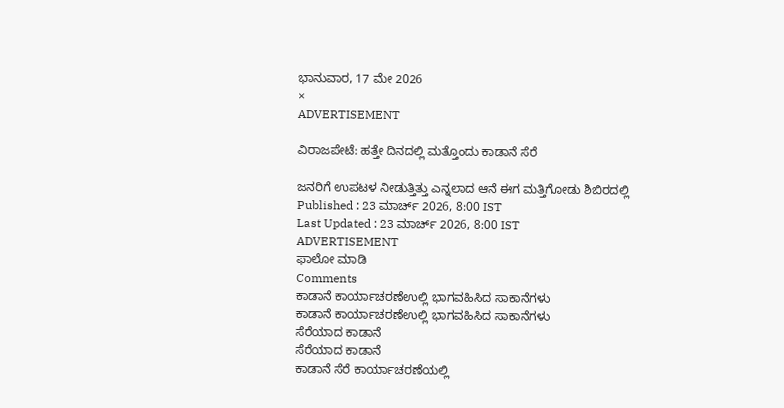ಭಾನುವಾರ, 17 ಮೇ 2026
×
ADVERTISEMENT

ವಿರಾಜಪೇಟೆ: ಹತ್ತೇ ದಿನದಲ್ಲಿ ಮತ್ತೊಂದು ಕಾಡಾನೆ ಸೆರೆ

ಜನರಿಗೆ ಉಪಟಳ ನೀಡುತ್ತಿತ್ತು ಎನ್ನಲಾದ ಆನೆ ಈಗ ಮತ್ತಿಗೋಡು ಶಿಬಿರದಲ್ಲಿ
Published : 23 ಮಾರ್ಚ್ 2026, 8:00 IST
Last Updated : 23 ಮಾರ್ಚ್ 2026, 8:00 IST
ADVERTISEMENT
ಫಾಲೋ ಮಾಡಿ
Comments
ಕಾಡಾನೆ ಕಾರ್ಯಾಚರಣೆಉಲ್ಲಿ ಭಾಗವಹಿಸಿದ ಸಾಕಾನೆಗಳು
ಕಾಡಾನೆ ಕಾರ್ಯಾಚರಣೆಉಲ್ಲಿ ಭಾಗವಹಿಸಿದ ಸಾಕಾನೆಗಳು
ಸೆರೆಯಾದ ಕಾಡಾನೆ
ಸೆರೆಯಾದ ಕಾಡಾನೆ
ಕಾಡಾನೆ ಸೆರೆ ಕಾರ್ಯಾಚರಣೆಯಲ್ಲಿ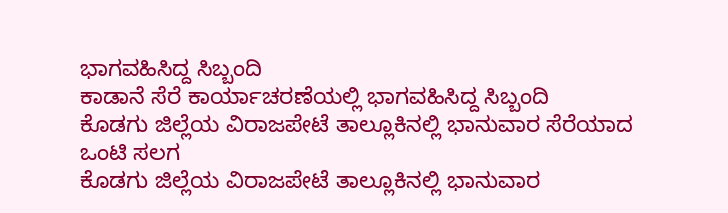ಭಾಗವಹಿಸಿದ್ದ ಸಿಬ್ಬಂದಿ
ಕಾಡಾನೆ ಸೆರೆ ಕಾರ್ಯಾಚರಣೆಯಲ್ಲಿ ಭಾಗವಹಿಸಿದ್ದ ಸಿಬ್ಬಂದಿ
ಕೊಡಗು ಜಿಲ್ಲೆಯ ವಿರಾಜಪೇಟೆ ತಾಲ್ಲೂಕಿನಲ್ಲಿ ಭಾನುವಾರ ಸೆರೆಯಾದ ಒಂಟಿ ಸಲಗ
ಕೊಡಗು ಜಿಲ್ಲೆಯ ವಿರಾಜಪೇಟೆ ತಾಲ್ಲೂಕಿನಲ್ಲಿ ಭಾನುವಾರ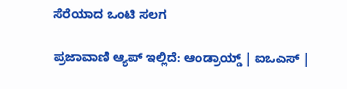ಸೆರೆಯಾದ ಒಂಟಿ ಸಲಗ

ಪ್ರಜಾವಾಣಿ ಆ್ಯಪ್ ಇಲ್ಲಿದೆ: ಆಂಡ್ರಾಯ್ಡ್ | ಐಒಎಸ್ |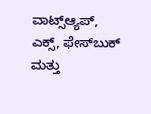ವಾಟ್ಸ್ಆ್ಯಪ್, ಎಕ್ಸ್, ಫೇಸ್‌ಬುಕ್ ಮತ್ತು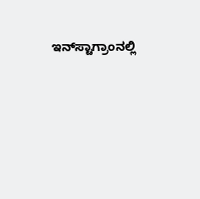ಇನ್‌ಸ್ಟಾಗ್ರಾಂನಲ್ಲಿ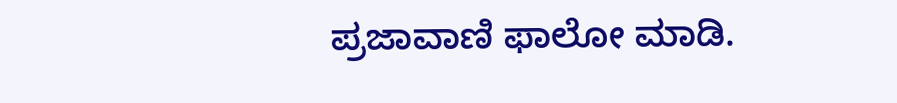ಪ್ರಜಾವಾಣಿ ಫಾಲೋ ಮಾಡಿ.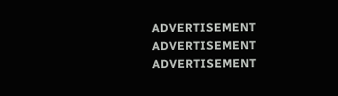ADVERTISEMENT
ADVERTISEMENT
ADVERTISEMENT